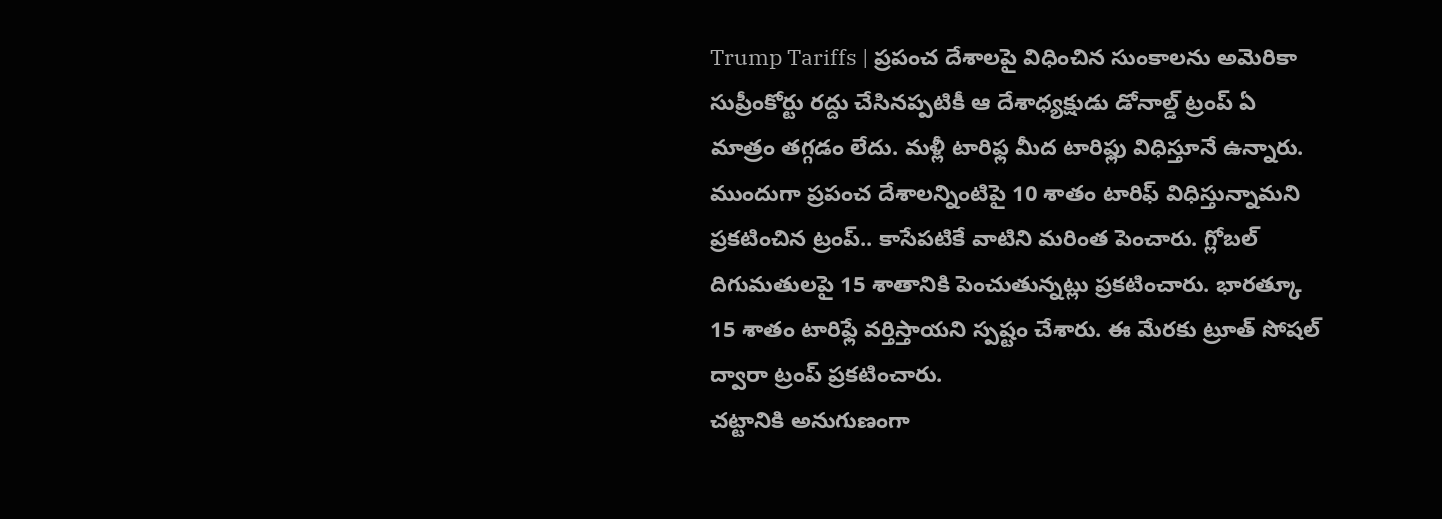Trump Tariffs | ప్రపంచ దేశాలపై విధించిన సుంకాలను అమెరికా సుప్రీంకోర్టు రద్దు చేసినప్పటికీ ఆ దేశాధ్యక్షుడు డోనాల్డ్ ట్రంప్ ఏ మాత్రం తగ్గడం లేదు. మళ్లీ టారిఫ్ల మీద టారిఫ్లు విధిస్తూనే ఉన్నారు. ముందుగా ప్రపంచ దేశాలన్నింటిపై 10 శాతం టారిఫ్ విధిస్తున్నామని ప్రకటించిన ట్రంప్.. కాసేపటికే వాటిని మరింత పెంచారు. గ్లోబల్ దిగుమతులపై 15 శాతానికి పెంచుతున్నట్లు ప్రకటించారు. భారత్కూ 15 శాతం టారిఫ్లే వర్తిస్తాయని స్పష్టం చేశారు. ఈ మేరకు ట్రూత్ సోషల్ ద్వారా ట్రంప్ ప్రకటించారు.
చట్టానికి అనుగుణంగా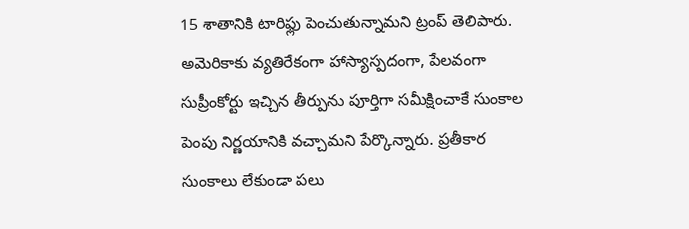15 శాతానికి టారిఫ్లు పెంచుతున్నామని ట్రంప్ తెలిపారు. అమెరికాకు వ్యతిరేకంగా హాస్యాస్పదంగా, పేలవంగా సుప్రీంకోర్టు ఇచ్చిన తీర్పును పూర్తిగా సమీక్షించాకే సుంకాల పెంపు నిర్ణయానికి వచ్చామని పేర్కొన్నారు. ప్రతీకార సుంకాలు లేకుండా పలు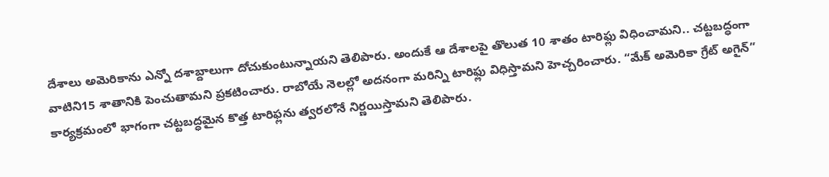దేశాలు అమెరికాను ఎన్నో దశాబ్దాలుగా దోచుకుంటున్నాయని తెలిపారు. అందుకే ఆ దేశాలపై తొలుత 10 శాతం టారిఫ్లు విధించామని.. చట్టబద్ధంగా వాటిని15 శాతానికి పెంచుతామని ప్రకటించారు. రాబోయే నెలల్లో అదనంగా మరిన్ని టారిఫ్లు విధిస్తామని హెచ్చరించారు. “మేక్ అమెరికా గ్రేట్ అగైన్” కార్యక్రమంలో భాగంగా చట్టబద్ధమైన కొత్త టారిఫ్లను త్వరలోనే నిర్ణయిస్తామని తెలిపారు.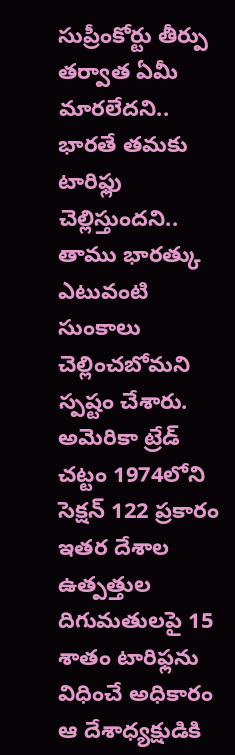సుప్రీంకోర్టు తీర్పు తర్వాత ఏమీ మారలేదని.. భారతే తమకు టారిఫ్లు చెల్లిస్తుందని.. తాము భారత్కు ఎటువంటి సుంకాలు చెల్లించబోమని స్పష్టం చేశారు.
అమెరికా ట్రేడ్ చట్టం 1974లోని సెక్షన్ 122 ప్రకారం ఇతర దేశాల ఉత్పత్తుల దిగుమతులపై 15 శాతం టారిఫ్లను విధించే అధికారం ఆ దేశాధ్యక్షుడికి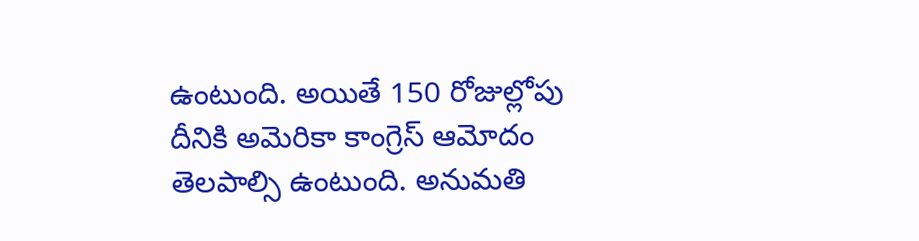ఉంటుంది. అయితే 150 రోజుల్లోపు దీనికి అమెరికా కాంగ్రెస్ ఆమోదం తెలపాల్సి ఉంటుంది. అనుమతి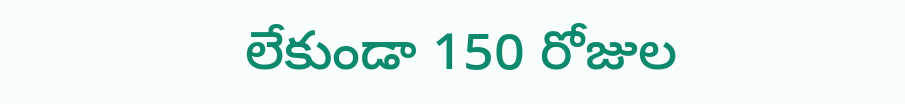లేకుండా 150 రోజుల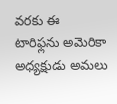వరకు ఈ టారిఫ్లను అమెరికా అధ్యక్షుడు అమలు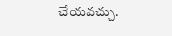చేయవచ్చు.